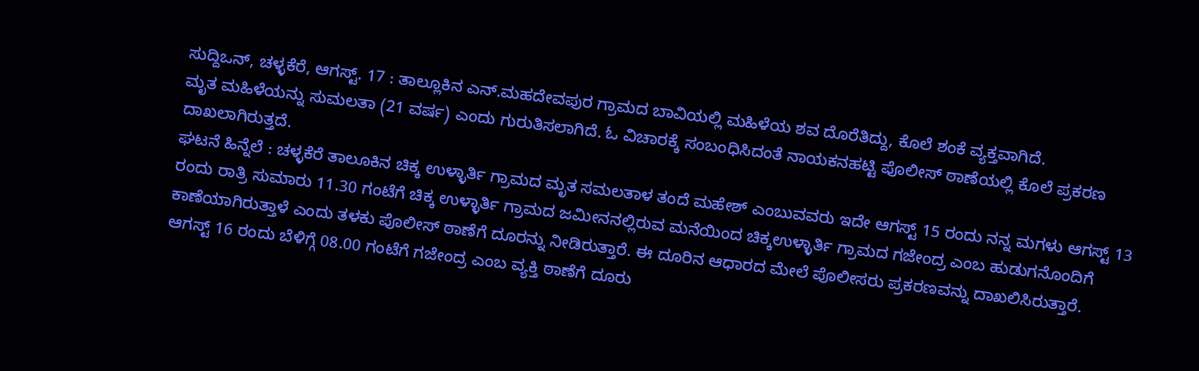ಸುದ್ದಿಒನ್, ಚಳ್ಳಕೆರೆ, ಆಗಸ್ಟ್. 17 : ತಾಲ್ಲೂಕಿನ ಎನ್.ಮಹದೇವಪುರ ಗ್ರಾಮದ ಬಾವಿಯಲ್ಲಿ ಮಹಿಳೆಯ ಶವ ದೊರೆತಿದ್ದು, ಕೊಲೆ ಶಂಕೆ ವ್ಯಕ್ತವಾಗಿದೆ.
ಮೃತ ಮಹಿಳೆಯನ್ನು ಸುಮಲತಾ (21 ವರ್ಷ) ಎಂದು ಗುರುತಿಸಲಾಗಿದೆ. ಓ ವಿಚಾರಕ್ಕೆ ಸಂಬಂಧಿಸಿದಂತೆ ನಾಯಕನಹಟ್ಟಿ ಪೊಲೀಸ್ ಠಾಣೆಯಲ್ಲಿ ಕೊಲೆ ಪ್ರಕರಣ ದಾಖಲಾಗಿರುತ್ತದೆ.
ಘಟನೆ ಹಿನ್ನೆಲೆ : ಚಳ್ಳಕೆರೆ ತಾಲೂಕಿನ ಚಿಕ್ಕ ಉಳ್ಳಾರ್ತಿ ಗ್ರಾಮದ ಮೃತ ಸಮಲತಾಳ ತಂದೆ ಮಹೇಶ್ ಎಂಬುವವರು ಇದೇ ಆಗಸ್ಟ್ 15 ರಂದು ನನ್ನ ಮಗಳು ಆಗಸ್ಟ್ 13 ರಂದು ರಾತ್ರಿ ಸುಮಾರು 11.30 ಗಂಟೆಗೆ ಚಿಕ್ಕ ಉಳ್ಳಾರ್ತಿ ಗ್ರಾಮದ ಜಮೀನನಲ್ಲಿರುವ ಮನೆಯಿಂದ ಚಿಕ್ಕಉಳ್ಳಾರ್ತಿ ಗ್ರಾಮದ ಗಜೇಂದ್ರ ಎಂಬ ಹುಡುಗನೊಂದಿಗೆ ಕಾಣೆಯಾಗಿರುತ್ತಾಳೆ ಎಂದು ತಳಕು ಪೊಲೀಸ್ ಠಾಣೆಗೆ ದೂರನ್ನು ನೀಡಿರುತ್ತಾರೆ. ಈ ದೂರಿನ ಆಧಾರದ ಮೇಲೆ ಪೊಲೀಸರು ಪ್ರಕರಣವನ್ನು ದಾಖಲಿಸಿರುತ್ತಾರೆ.
ಆಗಸ್ಟ್ 16 ರಂದು ಬೆಳಿಗ್ಗೆ 08.00 ಗಂಟೆಗೆ ಗಜೇಂದ್ರ ಎಂಬ ವ್ಯಕ್ತಿ ಠಾಣೆಗೆ ದೂರು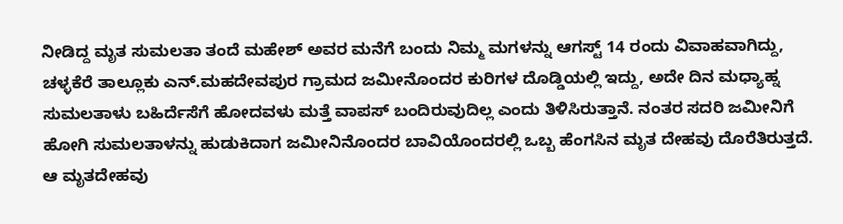ನೀಡಿದ್ದ ಮೃತ ಸುಮಲತಾ ತಂದೆ ಮಹೇಶ್ ಅವರ ಮನೆಗೆ ಬಂದು ನಿಮ್ಮ ಮಗಳನ್ನು ಆಗಸ್ಟ್ 14 ರಂದು ವಿವಾಹವಾಗಿದ್ದು, ಚಳ್ಳಕೆರೆ ತಾಲ್ಲೂಕು ಎನ್.ಮಹದೇವಪುರ ಗ್ರಾಮದ ಜಮೀನೊಂದರ ಕುರಿಗಳ ದೊಡ್ಡಿಯಲ್ಲಿ ಇದ್ದು, ಅದೇ ದಿನ ಮಧ್ಯಾಹ್ನ ಸುಮಲತಾಳು ಬಹಿರ್ದೆಸೆಗೆ ಹೋದವಳು ಮತ್ತೆ ವಾಪಸ್ ಬಂದಿರುವುದಿಲ್ಲ ಎಂದು ತಿಳಿಸಿರುತ್ತಾನೆ. ನಂತರ ಸದರಿ ಜಮೀನಿಗೆ ಹೋಗಿ ಸುಮಲತಾಳನ್ನು ಹುಡುಕಿದಾಗ ಜಮೀನಿನೊಂದರ ಬಾವಿಯೊಂದರಲ್ಲಿ ಒಬ್ಬ ಹೆಂಗಸಿನ ಮೃತ ದೇಹವು ದೊರೆತಿರುತ್ತದೆ. ಆ ಮೃತದೇಹವು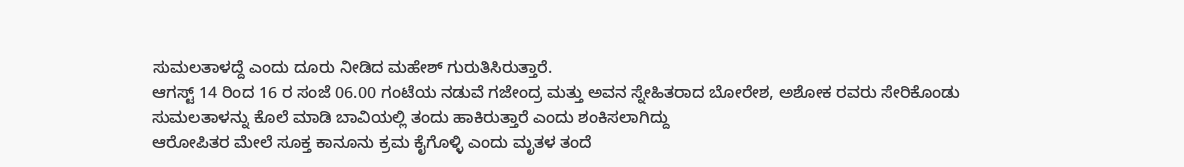ಸುಮಲತಾಳದ್ದೆ ಎಂದು ದೂರು ನೀಡಿದ ಮಹೇಶ್ ಗುರುತಿಸಿರುತ್ತಾರೆ.
ಆಗಸ್ಟ್ 14 ರಿಂದ 16 ರ ಸಂಜೆ 06.00 ಗಂಟೆಯ ನಡುವೆ ಗಜೇಂದ್ರ ಮತ್ತು ಅವನ ಸ್ನೇಹಿತರಾದ ಬೋರೇಶ, ಅಶೋಕ ರವರು ಸೇರಿಕೊಂಡು ಸುಮಲತಾಳನ್ನು ಕೊಲೆ ಮಾಡಿ ಬಾವಿಯಲ್ಲಿ ತಂದು ಹಾಕಿರುತ್ತಾರೆ ಎಂದು ಶಂಕಿಸಲಾಗಿದ್ದು
ಆರೋಪಿತರ ಮೇಲೆ ಸೂಕ್ತ ಕಾನೂನು ಕ್ರಮ ಕೈಗೊಳ್ಳಿ ಎಂದು ಮೃತಳ ತಂದೆ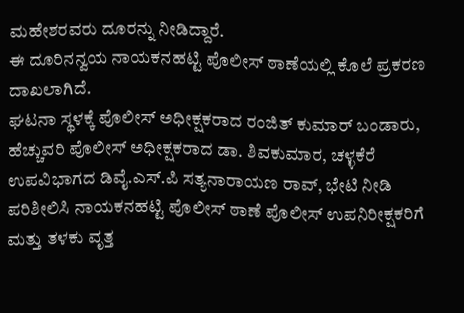ಮಹೇಶರವರು ದೂರನ್ನು ನೀಡಿದ್ದಾರೆ.
ಈ ದೂರಿನನ್ವಯ ನಾಯಕನಹಟ್ಟಿ ಪೊಲೀಸ್ ಠಾಣೆಯಲ್ಲಿ ಕೊಲೆ ಪ್ರಕರಣ ದಾಖಲಾಗಿದೆ.
ಘಟನಾ ಸ್ಥಳಕ್ಕೆ ಪೊಲೀಸ್ ಅಧೀಕ್ಷಕರಾದ ರಂಜಿತ್ ಕುಮಾರ್ ಬಂಡಾರು, ಹೆಚ್ಚುವರಿ ಪೊಲೀಸ್ ಅಧೀಕ್ಷಕರಾದ ಡಾ. ಶಿವಕುಮಾರ, ಚಳ್ಳಕೆರೆ ಉಪವಿಭಾಗದ ಡಿವೈ.ಎಸ್.ಪಿ ಸತ್ಯನಾರಾಯಣ ರಾವ್, ಭೇಟಿ ನೀಡಿ ಪರಿಶೀಲಿಸಿ ನಾಯಕನಹಟ್ಟಿ ಪೊಲೀಸ್ ಠಾಣೆ ಪೊಲೀಸ್ ಉಪನಿರೀಕ್ಷಕರಿಗೆ ಮತ್ತು ತಳಕು ವೃತ್ತ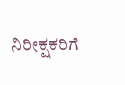ನಿರೀಕ್ಷಕರಿಗೆ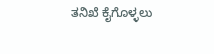ತನಿಖೆ ಕೈಗೊಳ್ಳಲು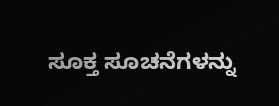ಸೂಕ್ತ ಸೂಚನೆಗಳನ್ನು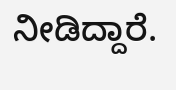ನೀಡಿದ್ದಾರೆ.